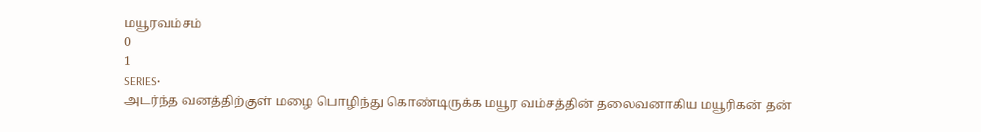மயூரவம்சம்
0
1
SERIES•
அடர்ந்த வனத்திற்குள் மழை பொழிந்து கொண்டிருக்க மயூர வம்சத்தின் தலைவனாகிய மயூரிகன் தன்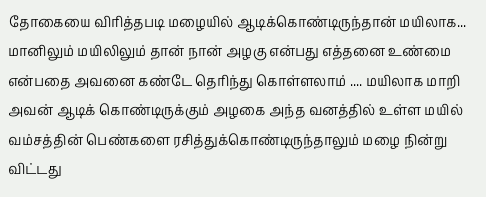தோகையை விரித்தபடி மழையில் ஆடிக்கொண்டிருந்தான் மயிலாக... மானிலும் மயிலிலும் தான் நான் அழகு என்பது எத்தனை உண்மை என்பதை அவனை கண்டே தெரிந்து கொள்ளலாம் .... மயிலாக மாறி அவன் ஆடிக் கொண்டிருக்கும் அழகை அந்த வனத்தில் உள்ள மயில் வம்சத்தின் பெண்களை ரசித்துக்கொண்டிருந்தாலும் மழை நின்று விட்டது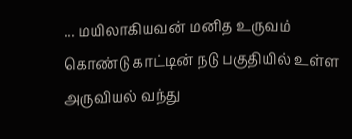... மயிலாகியவன் மனித உருவம் கொண்டு காட்டின் நடு பகுதியில் உள்ள அருவியல் வந்து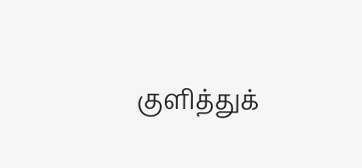குளித்துக்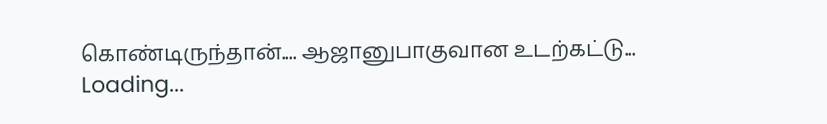கொண்டிருந்தான்.... ஆஜானுபாகுவான உடற்கட்டு...
Loading...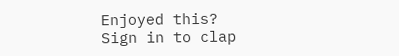Enjoyed this?
Sign in to clap